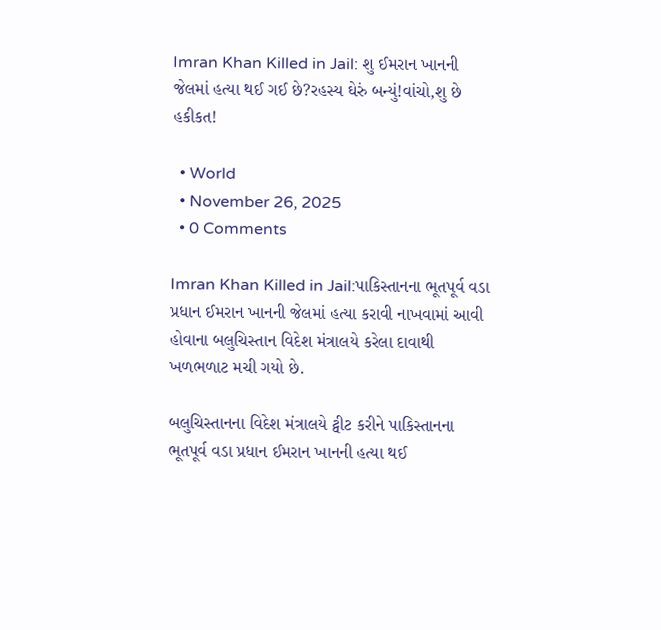Imran Khan Killed in Jail: શુ ઈમરાન ખાનની જેલમાં હત્યા થઈ ગઈ છે?રહસ્ય ઘેરું બન્યું!વાંચો,શુ છે હકીકત!

  • World
  • November 26, 2025
  • 0 Comments

Imran Khan Killed in Jail:પાકિસ્તાનના ભૂતપૂર્વ વડા પ્રધાન ઈમરાન ખાનની જેલમાં હત્યા કરાવી નાખવામાં આવી હોવાના બલુચિસ્તાન વિદેશ મંત્રાલયે કરેલા દાવાથી ખળભળાટ મચી ગયો છે.

બલુચિસ્તાનના વિદેશ મંત્રાલયે ટ્વીટ કરીને પાકિસ્તાનના ભૂતપૂર્વ વડા પ્રધાન ઈમરાન ખાનની હત્યા થઈ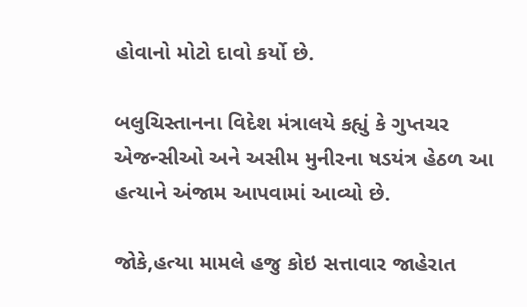હોવાનો મોટો દાવો કર્યો છે.

બલુચિસ્તાનના વિદેશ મંત્રાલયે કહ્યું કે ગુપ્તચર એજન્સીઓ અને અસીમ મુનીરના ષડયંત્ર હેઠળ આ હત્યાને અંજામ આપવામાં આવ્યો છે.

જોકે,હત્યા મામલે હજુ કોઇ સત્તાવાર જાહેરાત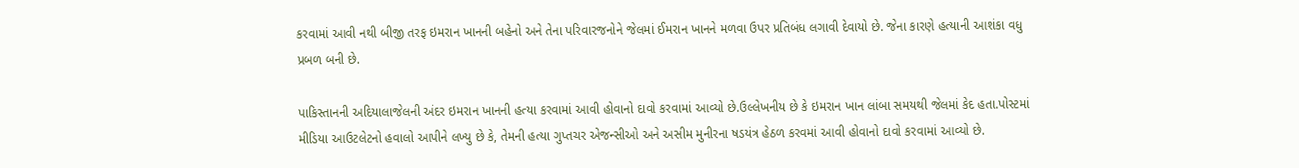કરવામાં આવી નથી બીજી તરફ ઇમરાન ખાનની બહેનો અને તેના પરિવારજનોને જેલમાં ઈમરાન ખાનને મળવા ઉપર પ્રતિબંધ લગાવી દેવાયો છે. જેના કારણે હત્યાની આશંકા વધુ પ્રબળ બની છે.

પાકિસ્તાનની અદિયાલાજેલની અંદર ઇમરાન ખાનની હત્યા કરવામાં આવી હોવાનો દાવો કરવામાં આવ્યો છે.ઉલ્લેખનીય છે કે ઇમરાન ખાન લાંબા સમયથી જેલમાં કેદ હતા.પોસ્ટમાં મીડિયા આઉટલેટનો હવાલો આપીને લખ્યુ છે કે, તેમની હત્યા ગુપ્તચર એજન્સીઓ અને અસીમ મુનીરના ષડયંત્ર હેઠળ કરવમાં આવી હોવાનો દાવો કરવામાં આવ્યો છે.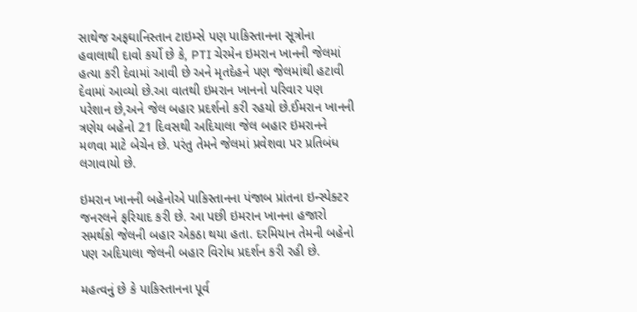સાથેજ અફઘાનિસ્તાન ટાઇમ્સે પણ પાકિસ્તાનના સૂત્રોના હવાલાથી દાવો કર્યો છે કે, PTI ચેરમેન ઇમરાન ખાનની જેલમાં હત્યા કરી દેવામાં આવી છે અને મૃતદેહને પણ જેલમાંથી હટાવી દેવામાં આવ્યો છે.આ વાતથી ઇમરાન ખાનનો પરિવાર પણ પરેશાન છે,અને જેલ બહાર પ્રદર્શનો કરી રહયો છે.ઈમરાન ખાનની ત્રણેય બહેનો 21 દિવસથી અદિયાલા જેલ બહાર ઇમરાનને મળવા માટે બેચેન છે. પરંતુ તેમને જેલમાં પ્રવેશવા પર પ્રતિબંધ લગાવાયો છે.

ઇમરાન ખાનની બહેનોએ પાકિસ્તાનના પંજાબ પ્રાંતના ઇન્સ્પેક્ટર જનરલને ફરિયાદ કરી છે. આ પછી ઇમરાન ખાનના હજારો સમર્થકો જેલની બહાર એકઠા થયા હતા. દરમિયાન તેમની બહેનો પણ અદિયાલા જેલની બહાર વિરોધ પ્રદર્શન કરી રહી છે.

મહત્વનું છે કે પાકિસ્તાનના પૂર્વ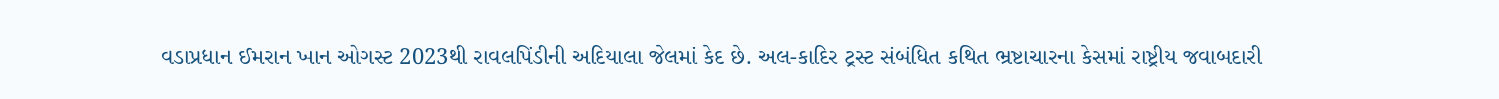વડાપ્રધાન ઈમરાન ખાન ઓગસ્ટ 2023થી રાવલપિંડીની અદિયાલા જેલમાં કેદ છે. અલ-કાદિર ટ્રસ્ટ સંબંધિત કથિત ભ્રષ્ટાચારના કેસમાં રાષ્ટ્રીય જવાબદારી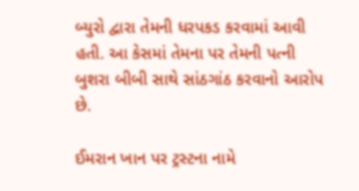બ્યુરો દ્વારા તેમની ધરપકડ કરવામાં આવી હતી. આ કેસમાં તેમના પર તેમની પત્ની બુશરા બીબી સાથે સાંઠગાંઠ કરવાનો આરોપ છે.

ઈમરાન ખાન પર ટ્રસ્ટના નામે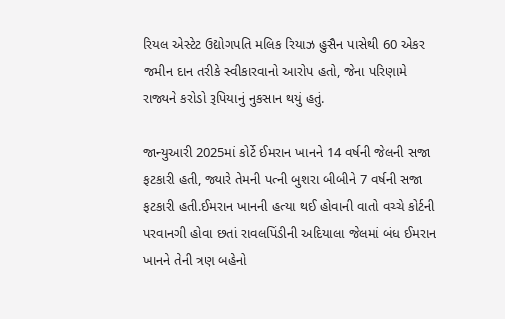રિયલ એસ્ટેટ ઉદ્યોગપતિ મલિક રિયાઝ હુસૈન પાસેથી 60 એકર જમીન દાન તરીકે સ્વીકારવાનો આરોપ હતો, જેના પરિણામે રાજ્યને કરોડો રૂપિયાનું નુકસાન થયું હતું.

જાન્યુઆરી 2025માં કોર્ટે ઈમરાન ખાનને 14 વર્ષની જેલની સજા ફટકારી હતી, જ્યારે તેમની પત્ની બુશરા બીબીને 7 વર્ષની સજા ફટકારી હતી.ઈમરાન ખાનની હત્યા થઈ હોવાની વાતો વચ્ચે કોર્ટની પરવાનગી હોવા છતાં રાવલપિંડીની અદિયાલા જેલમાં બંધ ઈમરાન ખાનને તેની ત્રણ બહેનો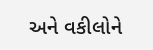અને વકીલોને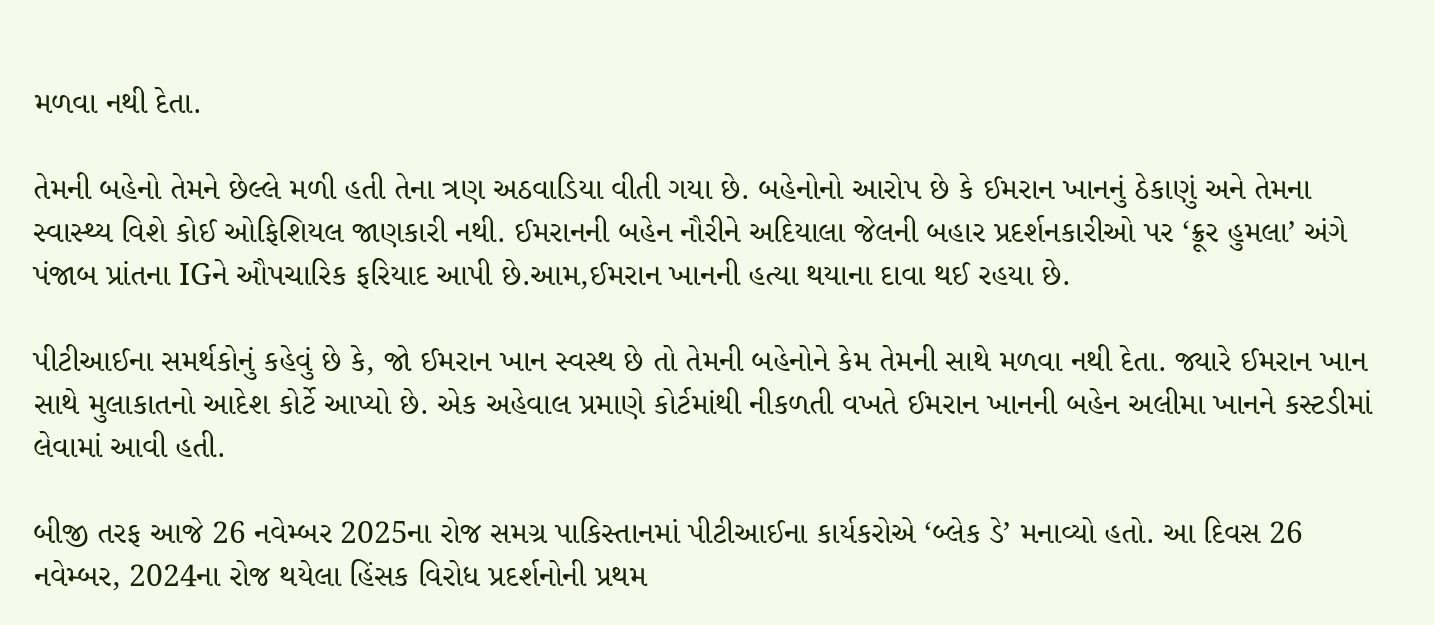મળવા નથી દેતા.

તેમની બહેનો તેમને છેલ્લે મળી હતી તેના ત્રણ અઠવાડિયા વીતી ગયા છે. બહેનોનો આરોપ છે કે ઈમરાન ખાનનું ઠેકાણું અને તેમના સ્વાસ્થ્ય વિશે કોઈ ઓફિશિયલ જાણકારી નથી. ઈમરાનની બહેન નૌરીને અદિયાલા જેલની બહાર પ્રદર્શનકારીઓ પર ‘ક્રૂર હુમલા’ અંગે પંજાબ પ્રાંતના IGને ઔપચારિક ફરિયાદ આપી છે.આમ,ઈમરાન ખાનની હત્યા થયાના દાવા થઈ રહયા છે.

પીટીઆઈના સમર્થકોનું કહેવું છે કે, જો ઈમરાન ખાન સ્વસ્થ છે તો તેમની બહેનોને કેમ તેમની સાથે મળવા નથી દેતા. જ્યારે ઈમરાન ખાન સાથે મુલાકાતનો આદેશ કોર્ટે આપ્યો છે. એક અહેવાલ પ્રમાણે કોર્ટમાંથી નીકળતી વખતે ઈમરાન ખાનની બહેન અલીમા ખાનને કસ્ટડીમાં લેવામાં આવી હતી.

બીજી તરફ આજે 26 નવેમ્બર 2025ના રોજ સમગ્ર પાકિસ્તાનમાં પીટીઆઈના કાર્યકરોએ ‘બ્લેક ડે’ મનાવ્યો હતો. આ દિવસ 26 નવેમ્બર, 2024ના રોજ થયેલા હિંસક વિરોધ પ્રદર્શનોની પ્રથમ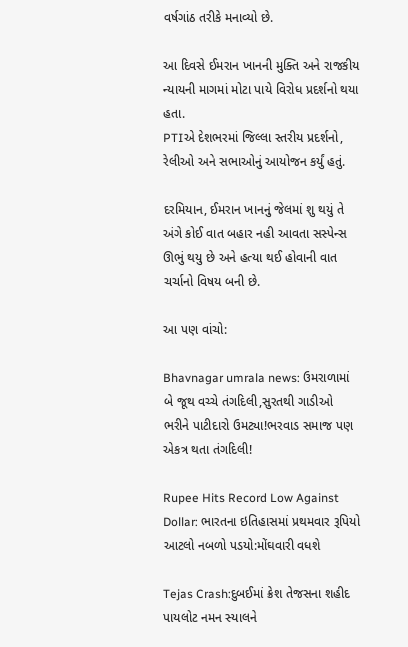વર્ષગાંઠ તરીકે મનાવ્યો છે.

આ દિવસે ઈમરાન ખાનની મુક્તિ અને રાજકીય ન્યાયની માગમાં મોટા પાયે વિરોધ પ્રદર્શનો થયા હતા.
PTIએ દેશભરમાં જિલ્લા સ્તરીય પ્રદર્શનો, રેલીઓ અને સભાઓનું આયોજન કર્યું હતું.

દરમિયાન, ઈમરાન ખાનનું જેલમાં શુ થયું તે અંગે કોઈ વાત બહાર નહી આવતા સસ્પેન્સ ઊભું થયુ છે અને હત્યા થઈ હોવાની વાત ચર્ચાનો વિષય બની છે.

આ પણ વાંચો:

Bhavnagar umrala news: ઉમરાળામાં બે જૂથ વચ્ચે તંગદિલી,સુરતથી ગાડીઓ ભરીને પાટીદારો ઉમટ્યા!ભરવાડ સમાજ પણ એકત્ર થતા તંગદિલી!

Rupee Hits Record Low Against Dollar: ભારતના ઇતિહાસમાં પ્રથમવાર રૂપિયો આટલો નબળો પડયો:મોંઘવારી વધશે

Tejas Crash:દુબઈમાં ક્રેશ તેજસના શહીદ પાયલોટ નમન સ્યાલને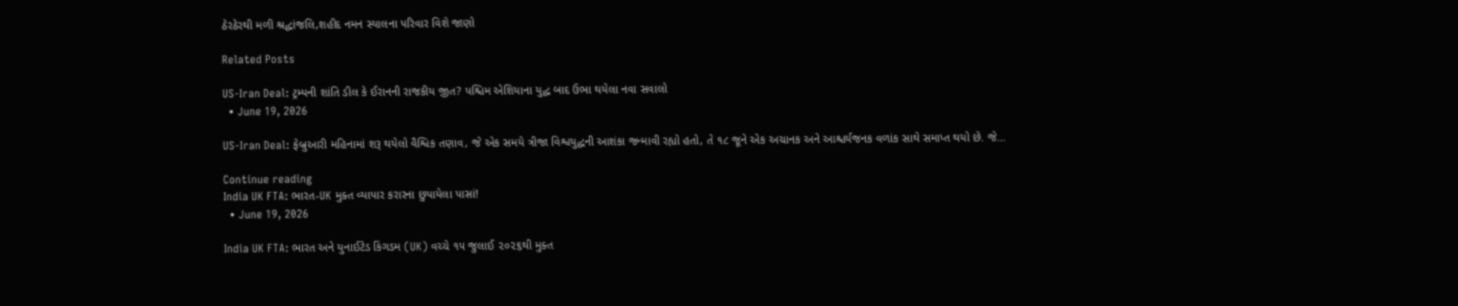ઠેરઠેરથી મળી શ્રદ્ધાંજલિ,શહીદ નમન સ્યાલના પરિવાર વિશે જાણો

Related Posts

US-Iran Deal: ટ્રમ્પની શાંતિ ડીલ કે ઈરાનની રાજકીય જીત? પશ્ચિમ એશિયાના યુદ્ધ બાદ ઉભા થયેલા નવા સવાલો
  • June 19, 2026

US-Iran Deal: ફેબ્રુઆરી મહિનામાં શરૂ થયેલો વૈશ્વિક તણાવ, જે એક સમયે ત્રીજા વિશ્વયુદ્ધની આશંકા જન્માવી રહ્યો હતો, તે ૧૮ જૂને એક અચાનક અને આશ્ચર્યજનક વળાંક સાથે સમાપ્ત થયો છે. જે…

Continue reading
India UK FTA: ભારત-UK મુક્ત વ્યાપાર કરારના છુપાયેલા પાસાં!
  • June 19, 2026

India UK FTA: ભારત અને યુનાઈટેડ કિંગડમ (UK) વચ્ચે ૧૫ જુલાઈ ૨૦૨૬થી મુક્ત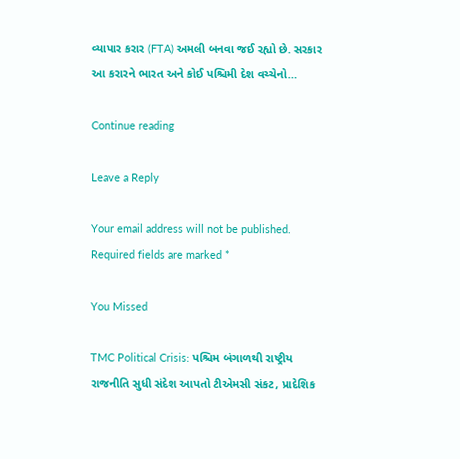વ્યાપાર કરાર (FTA) અમલી બનવા જઈ રહ્યો છે. સરકાર આ કરારને ભારત અને કોઈ પશ્ચિમી દેશ વચ્ચેનો…

Continue reading

Leave a Reply

Your email address will not be published. Required fields are marked *

You Missed

TMC Political Crisis: પશ્ચિમ બંગાળથી રાષ્ટ્રીય રાજનીતિ સુધી સંદેશ આપતો ટીએમસી સંકટ, પ્રાદેશિક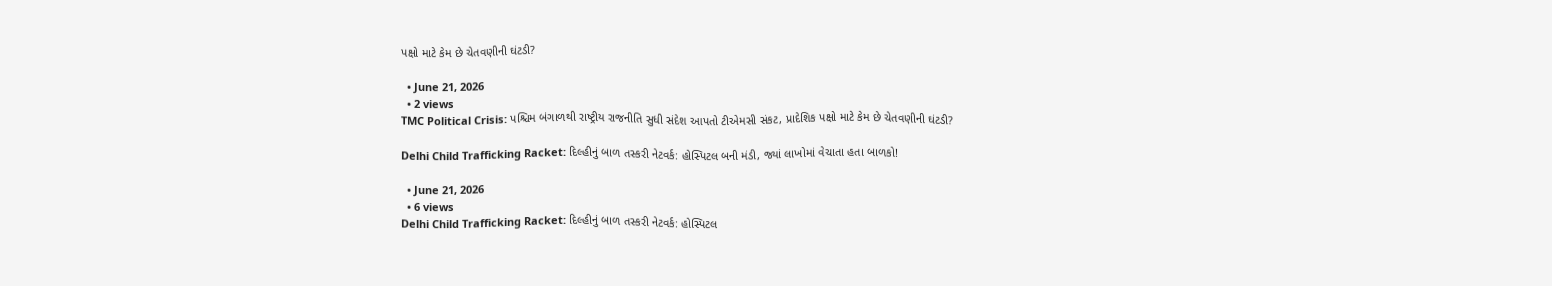પક્ષો માટે કેમ છે ચેતવણીની ઘંટડી?

  • June 21, 2026
  • 2 views
TMC Political Crisis: પશ્ચિમ બંગાળથી રાષ્ટ્રીય રાજનીતિ સુધી સંદેશ આપતો ટીએમસી સંકટ, પ્રાદેશિક પક્ષો માટે કેમ છે ચેતવણીની ઘંટડી?

Delhi Child Trafficking Racket: દિલ્હીનું બાળ તસ્કરી નેટવર્ક: હોસ્પિટલ બની મંડી, જ્યાં લાખોમાં વેચાતા હતા બાળકો!

  • June 21, 2026
  • 6 views
Delhi Child Trafficking Racket: દિલ્હીનું બાળ તસ્કરી નેટવર્ક: હોસ્પિટલ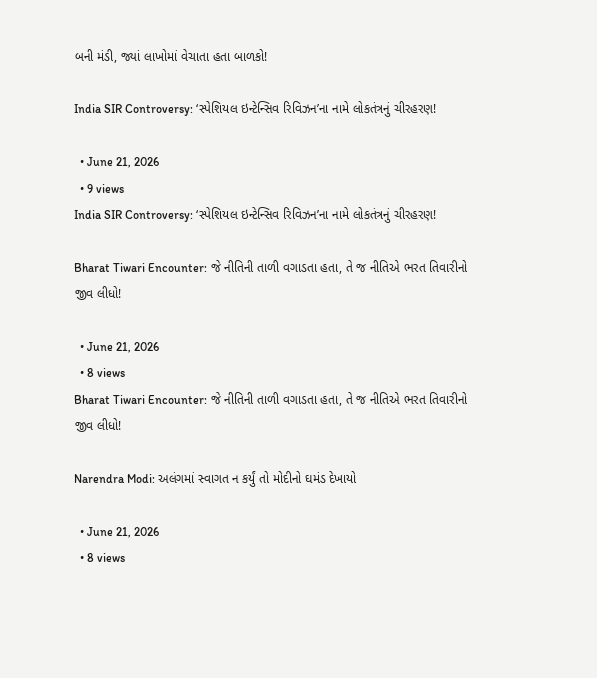બની મંડી, જ્યાં લાખોમાં વેચાતા હતા બાળકો!

India SIR Controversy: ‘સ્પેશિયલ ઇન્ટેન્સિવ રિવિઝન’ના નામે લોકતંત્રનું ચીરહરણ!

  • June 21, 2026
  • 9 views
India SIR Controversy: ‘સ્પેશિયલ ઇન્ટેન્સિવ રિવિઝન’ના નામે લોકતંત્રનું ચીરહરણ!

Bharat Tiwari Encounter: જે નીતિની તાળી વગાડતા હતા, તે જ નીતિએ ભરત તિવારીનો જીવ લીધો!

  • June 21, 2026
  • 8 views
Bharat Tiwari Encounter: જે નીતિની તાળી વગાડતા હતા, તે જ નીતિએ ભરત તિવારીનો જીવ લીધો!

Narendra Modi: અલંગમાં સ્વાગત ન કર્યું તો મોદીનો ઘમંડ દેખાયો

  • June 21, 2026
  • 8 views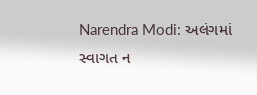Narendra Modi: અલંગમાં સ્વાગત ન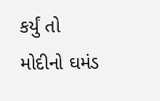કર્યું તો મોદીનો ઘમંડ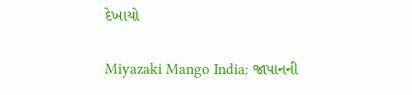દેખાયો

Miyazaki Mango India: જાપાનની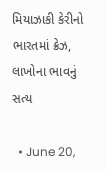મિયાઝાકી કેરીનો ભારતમાં ક્રેઝ, લાખોના ભાવનું સત્ય

  • June 20,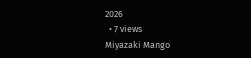2026
  • 7 views
Miyazaki Mango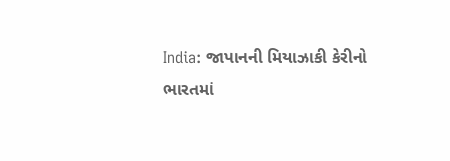India: જાપાનની મિયાઝાકી કેરીનો ભારતમાં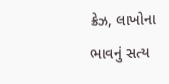ક્રેઝ, લાખોના ભાવનું સત્ય